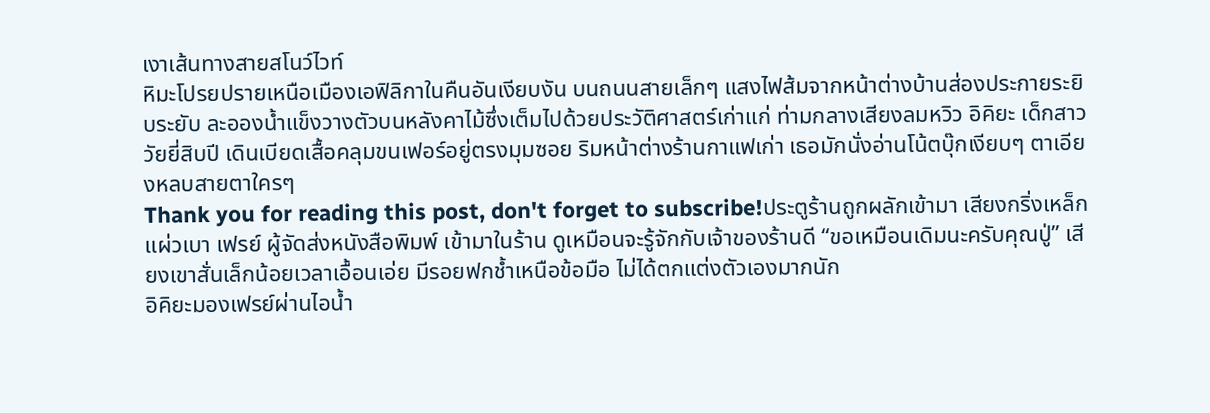เงาเส้นทางสายสโนว์ไวท์
หิมะโปรยปรายเหนือเมืองเอฟิลิกาในคืนอันเงียบงัน บนถนนสายเล็กๆ แสงไฟส้มจากหน้าต่างบ้านส่องประกายระยิบระยับ ละอองน้ำแข็งวางตัวบนหลังคาไม้ซึ่งเต็มไปด้วยประวัติศาสตร์เก่าแก่ ท่ามกลางเสียงลมหวิว อิคิยะ เด็กสาววัยยี่สิบปี เดินเบียดเสื้อคลุมขนเฟอร์อยู่ตรงมุมซอย ริมหน้าต่างร้านกาแฟเก่า เธอมักนั่งอ่านโน้ตบุ๊กเงียบๆ ตาเอียงหลบสายตาใครๆ
Thank you for reading this post, don't forget to subscribe!ประตูร้านถูกผลักเข้ามา เสียงกริ่งเหล็กแผ่วเบา เฟรย์ ผู้จัดส่งหนังสือพิมพ์ เข้ามาในร้าน ดูเหมือนจะรู้จักกับเจ้าของร้านดี “ขอเหมือนเดิมนะครับคุณปู่” เสียงเขาสั่นเล็กน้อยเวลาเอื้อนเอ่ย มีรอยฟกช้ำเหนือข้อมือ ไม่ได้ตกแต่งตัวเองมากนัก
อิคิยะมองเฟรย์ผ่านไอน้ำ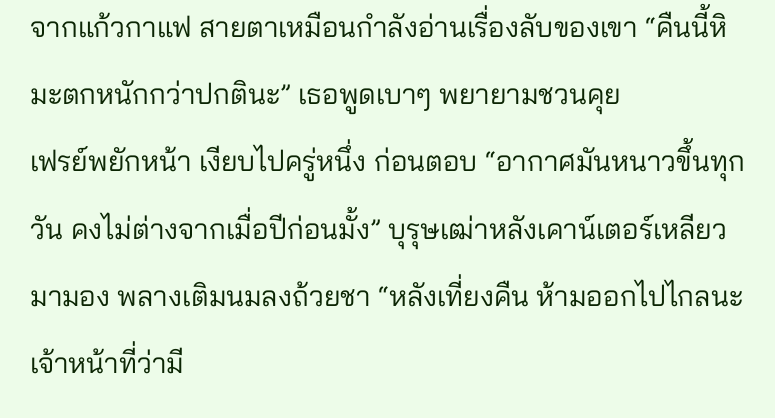จากแก้วกาแฟ สายตาเหมือนกำลังอ่านเรื่องลับของเขา “คืนนี้หิมะตกหนักกว่าปกตินะ” เธอพูดเบาๆ พยายามชวนคุย
เฟรย์พยักหน้า เงียบไปครู่หนึ่ง ก่อนตอบ “อากาศมันหนาวขึ้นทุกวัน คงไม่ต่างจากเมื่อปีก่อนมั้ง” บุรุษเฒ่าหลังเคาน์เตอร์เหลียวมามอง พลางเติมนมลงถ้วยชา “หลังเที่ยงคืน ห้ามออกไปไกลนะ เจ้าหน้าที่ว่ามี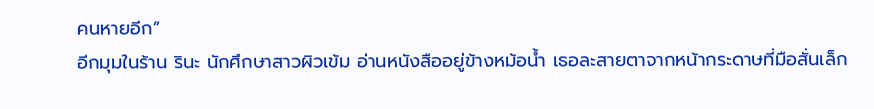คนหายอีก”
อีกมุมในร้าน รินะ นักศึกษาสาวผิวเข้ม อ่านหนังสืออยู่ข้างหม้อน้ำ เธอละสายตาจากหน้ากระดาษที่มือสั่นเล็ก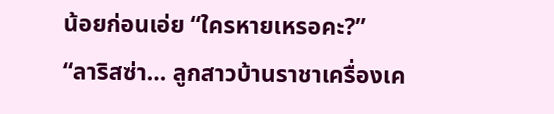น้อยก่อนเอ่ย “ใครหายเหรอคะ?”
“ลาริสซ่า… ลูกสาวบ้านราชาเครื่องเค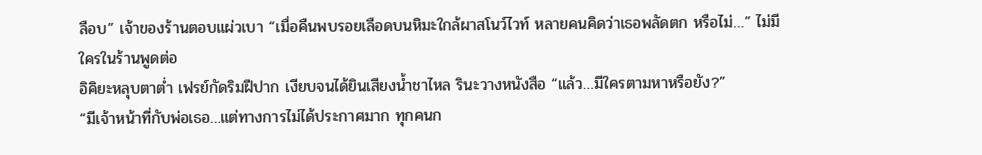ลือบ” เจ้าของร้านตอบแผ่วเบา “เมื่อคืนพบรอยเลือดบนหิมะใกล้ผาสโนว์ไวท์ หลายคนคิดว่าเธอพลัดตก หรือไม่…” ไม่มีใครในร้านพูดต่อ
อิคิยะหลุบตาต่ำ เฟรย์กัดริมฝีปาก เงียบจนได้ยินเสียงน้ำชาไหล รินะวางหนังสือ “แล้ว…มีใครตามหาหรือยัง?”
“มีเจ้าหน้าที่กับพ่อเธอ…แต่ทางการไม่ได้ประกาศมาก ทุกคนก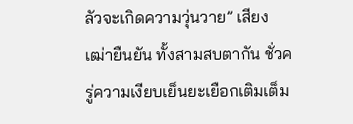ลัวจะเกิดความวุ่นวาย” เสียงเฒ่ายืนยัน ทั้งสามสบตากัน ชั่วครู่ความเงียบเย็นยะเยือกเติมเต็ม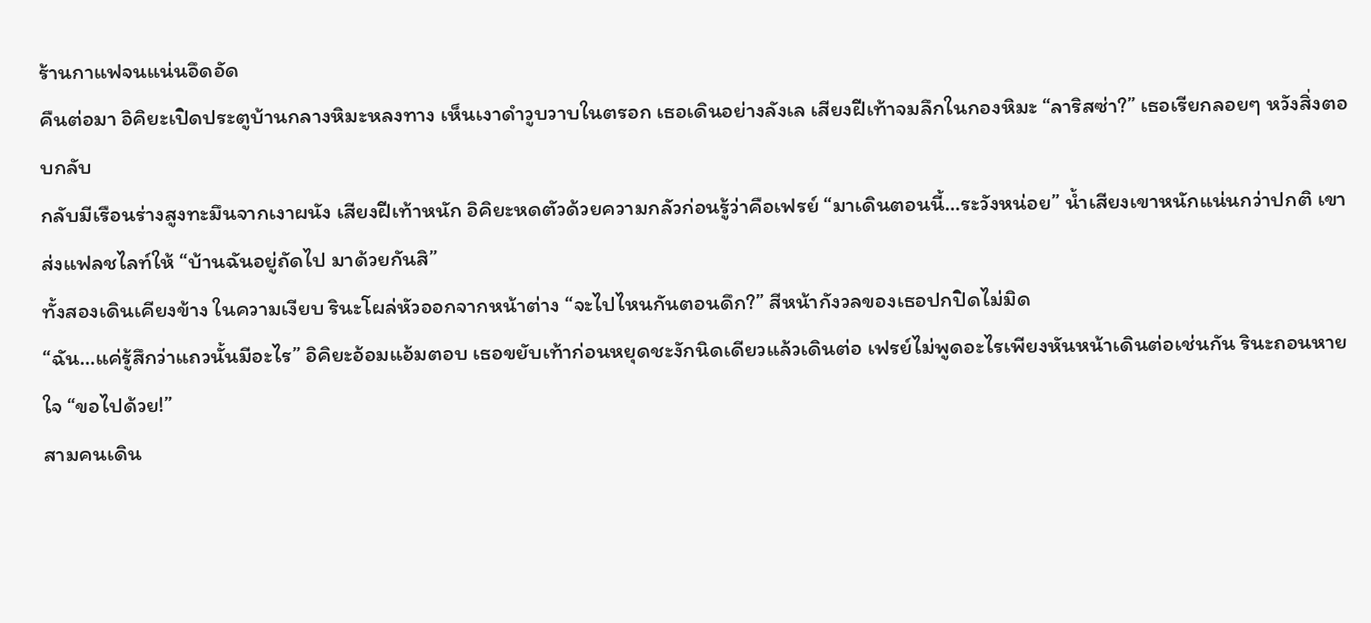ร้านกาแฟจนแน่นอึดอัด
คืนต่อมา อิคิยะเปิดประตูบ้านกลางหิมะหลงทาง เห็นเงาดำวูบวาบในตรอก เธอเดินอย่างลังเล เสียงฝีเท้าจมลึกในกองหิมะ “ลาริสซ่า?” เธอเรียกลอยๆ หวังสิ่งตอบกลับ
กลับมีเรือนร่างสูงทะมึนจากเงาผนัง เสียงฝีเท้าหนัก อิคิยะหดตัวด้วยความกลัวก่อนรู้ว่าคือเฟรย์ “มาเดินตอนนี้…ระวังหน่อย” น้ำเสียงเขาหนักแน่นกว่าปกติ เขาส่งแฟลชไลท์ให้ “บ้านฉันอยู่ถัดไป มาด้วยกันสิ”
ทั้งสองเดินเคียงข้าง ในความเงียบ รินะโผล่หัวออกจากหน้าต่าง “จะไปไหนกันตอนดึก?” สีหน้ากังวลของเธอปกปิดไม่มิด
“ฉัน…แค่รู้สึกว่าแถวนั้นมีอะไร” อิคิยะอ้อมแอ้มตอบ เธอขยับเท้าก่อนหยุดชะงักนิดเดียวแล้วเดินต่อ เฟรย์ไม่พูดอะไรเพียงหันหน้าเดินต่อเช่นกัน รินะถอนหายใจ “ขอไปด้วย!”
สามคนเดิน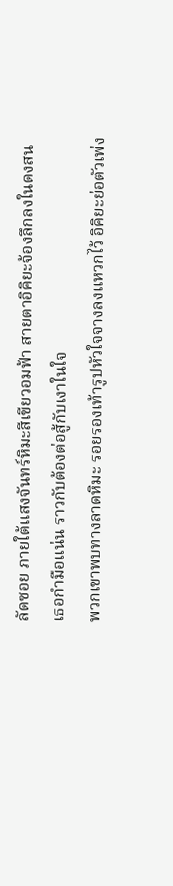ลัดซอย ภายใต้แสงจันทร์หิมะสีเขียวอมฟ้า สายตาอิคิยะจ้องลึกลงในดงสน เธอกำมือแน่น ราวกับต้องต่อสู้กับเงาในใจ
พวกเขาพบทางลาดหิมะ รอยรองเท้ารูปหัวใจจางลงแหวกไว้ อิคิยะย่อตัวเพ่ง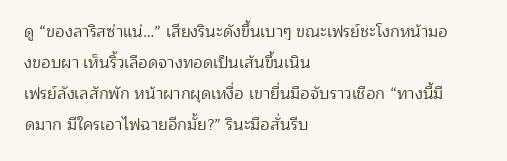ดู “ของลาริสซ่าแน่…” เสียงรินะดังขึ้นเบาๆ ขณะเฟรย์ชะโงกหน้ามองขอบผา เห็นริ้วเลือดจางทอดเป็นเส้นขึ้นเนิน
เฟรย์ลังเลสักพัก หน้าผากผุดเหงื่อ เขายื่นมือจับราวเชือก “ทางนี้มืดมาก มีใครเอาไฟฉายอีกมั้ย?” รินะมือสั่นรีบ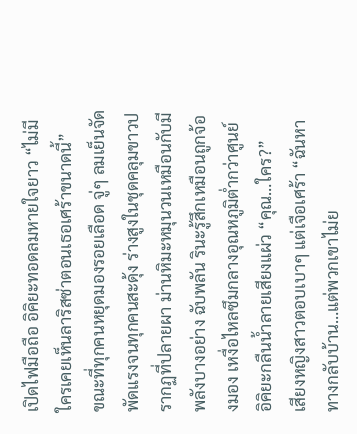เปิดไฟมือถือ อิคิยะทอดลมหายใจยาว “ไม่มีใครเคยเห็นลาริสซ่าตอนเธอเศร้าขนาดนี้”
ขณะที่ทุกคนหยุดมองรอยเลือด จู่ๆ ลมเย็นจัดพัดแรงจนทุกคนสะดุ้ง ร่างสูงในชุดคลุมขาวปรากฏที่ปลายผา ม่านหิมะหมุนวนเหมือนกับมีพลังบางอย่าง ฉับพลัน รินะรู้สึกเหมือนถูกจ้องมอง เหงื่อไหลซึมกลางอุณหภูมิต่ำกว่าศูนย์ อิคิยะกลืนน้ำลายเสียงแผ่ว “คุณ…ใคร?”
เสียงหญิงสาวตอบเบาๆ แต่เจือเศร้า “ฉันหาทางกลับบ้าน…แต่พวกเขาไม่ย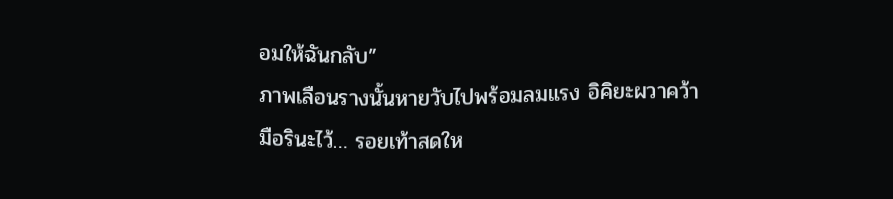อมให้ฉันกลับ”
ภาพเลือนรางนั้นหายวับไปพร้อมลมแรง อิคิยะผวาคว้ามือรินะไว้… รอยเท้าสดให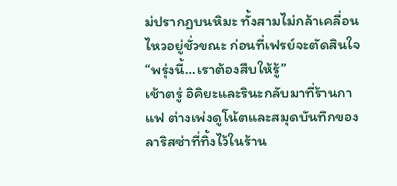ม่ปรากฏบนหิมะ ทั้งสามไม่กล้าเคลื่อนไหวอยู่ชั่วขณะ ก่อนที่เฟรย์จะตัดสินใจ “พรุ่งนี้…เราต้องสืบให้รู้”
เช้าตรู่ อิคิยะและรินะกลับมาที่ร้านกาแฟ ต่างเพ่งดูโน้ตและสมุดบันทึกของลาริสซ่าที่ทิ้งไว้ในร้าน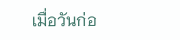เมื่อวันก่อ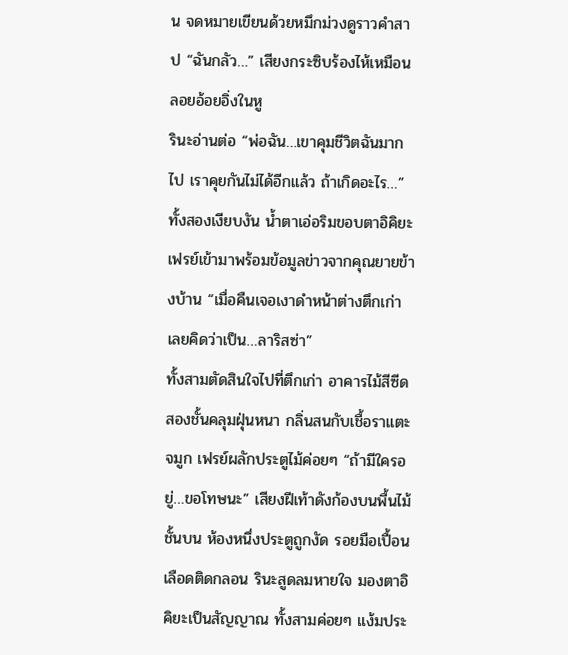น จดหมายเขียนด้วยหมึกม่วงดูราวคำสาป “ฉันกลัว…” เสียงกระซิบร้องไห้เหมือนลอยอ้อยอิ่งในหู
รินะอ่านต่อ “พ่อฉัน…เขาคุมชีวิตฉันมากไป เราคุยกันไม่ได้อีกแล้ว ถ้าเกิดอะไร…” ทั้งสองเงียบงัน น้ำตาเอ่อริมขอบตาอิคิยะ เฟรย์เข้ามาพร้อมข้อมูลข่าวจากคุณยายข้างบ้าน “เมื่อคืนเจอเงาดำหน้าต่างตึกเก่า เลยคิดว่าเป็น…ลาริสซ่า”
ทั้งสามตัดสินใจไปที่ตึกเก่า อาคารไม้สีซีดสองชั้นคลุมฝุ่นหนา กลิ่นสนกับเชื้อราแตะจมูก เฟรย์ผลักประตูไม้ค่อยๆ “ถ้ามีใครอยู่…ขอโทษนะ” เสียงฝีเท้าดังก้องบนพื้นไม้
ชั้นบน ห้องหนึ่งประตูถูกงัด รอยมือเปื้อนเลือดติดกลอน รินะสูดลมหายใจ มองตาอิคิยะเป็นสัญญาณ ทั้งสามค่อยๆ แง้มประ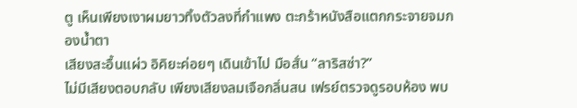ตู เห็นเพียงเงาผมยาวทิ้งตัวลงที่กำแพง ตะกร้าหนังสือแตกกระจายจมกองน้ำตา
เสียงสะอื้นแผ่ว อิคิยะค่อยๆ เดินเข้าไป มือสั่น “ลาริสซ่า?”
ไม่มีเสียงตอบกลับ เพียงเสียงลมเจือกลิ่นสน เฟรย์ตรวจดูรอบห้อง พบ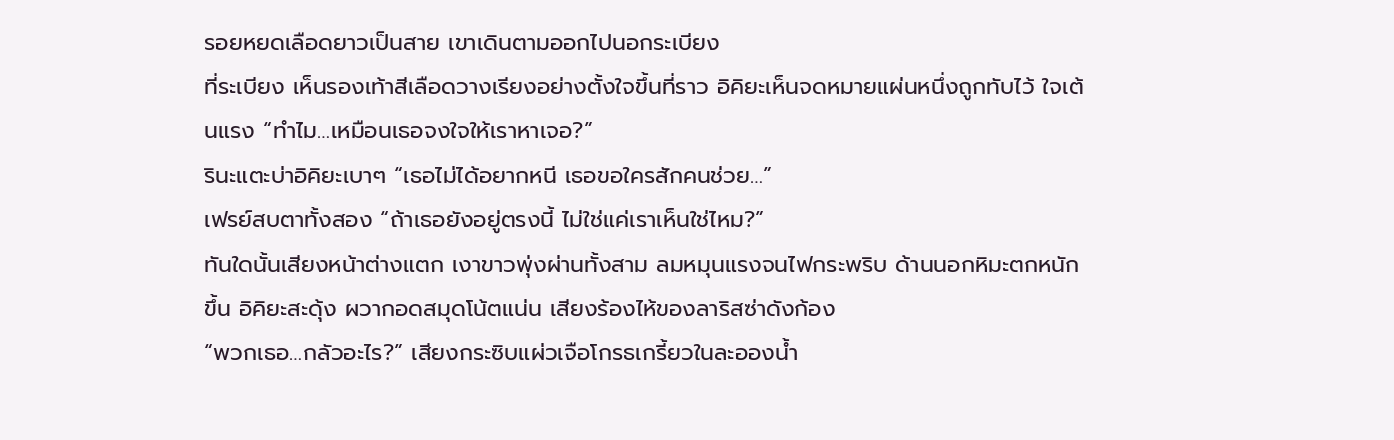รอยหยดเลือดยาวเป็นสาย เขาเดินตามออกไปนอกระเบียง
ที่ระเบียง เห็นรองเท้าสีเลือดวางเรียงอย่างตั้งใจขึ้นที่ราว อิคิยะเห็นจดหมายแผ่นหนึ่งถูกทับไว้ ใจเต้นแรง “ทำไม…เหมือนเธอจงใจให้เราหาเจอ?”
รินะแตะบ่าอิคิยะเบาๆ “เธอไม่ได้อยากหนี เธอขอใครสักคนช่วย…”
เฟรย์สบตาทั้งสอง “ถ้าเธอยังอยู่ตรงนี้ ไม่ใช่แค่เราเห็นใช่ไหม?”
ทันใดนั้นเสียงหน้าต่างแตก เงาขาวพุ่งผ่านทั้งสาม ลมหมุนแรงจนไฟกระพริบ ด้านนอกหิมะตกหนักขึ้น อิคิยะสะดุ้ง ผวากอดสมุดโน้ตแน่น เสียงร้องไห้ของลาริสซ่าดังก้อง
“พวกเธอ…กลัวอะไร?” เสียงกระซิบแผ่วเจือโกรธเกรี้ยวในละอองน้ำ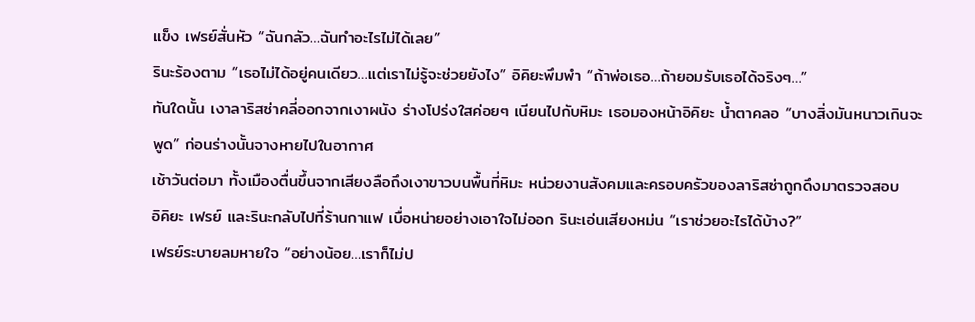แข็ง เฟรย์สั่นหัว “ฉันกลัว…ฉันทำอะไรไม่ได้เลย”
รินะร้องตาม “เธอไม่ได้อยู่คนเดียว…แต่เราไม่รู้จะช่วยยังไง” อิคิยะพึมพำ “ถ้าพ่อเธอ…ถ้ายอมรับเธอได้จริงๆ…”
ทันใดนั้น เงาลาริสซ่าคลี่ออกจากเงาผนัง ร่างโปร่งใสค่อยๆ เนียนไปกับหิมะ เธอมองหน้าอิคิยะ น้ำตาคลอ “บางสิ่งมันหนาวเกินจะพูด” ก่อนร่างนั้นจางหายไปในอากาศ
เช้าวันต่อมา ทั้งเมืองตื่นขึ้นจากเสียงลือถึงเงาขาวบนพื้นที่หิมะ หน่วยงานสังคมและครอบครัวของลาริสซ่าถูกดึงมาตรวจสอบ
อิคิยะ เฟรย์ และรินะกลับไปที่ร้านกาแฟ เบื่อหน่ายอย่างเอาใจไม่ออก รินะเอ่นเสียงหม่น “เราช่วยอะไรได้บ้าง?”
เฟรย์ระบายลมหายใจ “อย่างน้อย…เราก็ไม่ป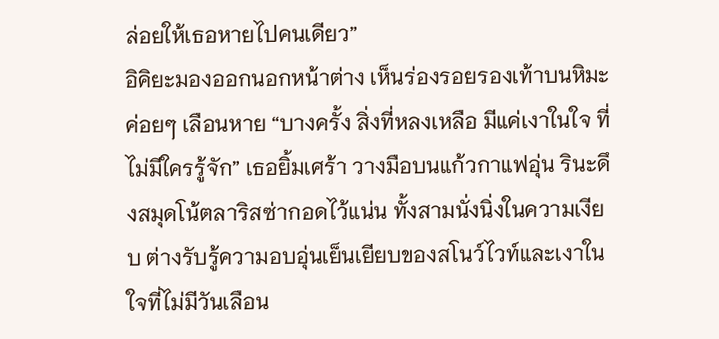ล่อยให้เธอหายไปคนเดียว”
อิคิยะมองออกนอกหน้าต่าง เห็นร่องรอยรองเท้าบนหิมะค่อยๆ เลือนหาย “บางครั้ง สิ่งที่หลงเหลือ มีแค่เงาในใจ ที่ไม่มีใครรู้จัก” เธอยิ้มเศร้า วางมือบนแก้วกาแฟอุ่น รินะดึงสมุดโน้ตลาริสซ่ากอดไว้แน่น ทั้งสามนั่งนิ่งในความเงียบ ต่างรับรู้ความอบอุ่นเย็นเยียบของสโนว์ไวท์และเงาในใจที่ไม่มีวันเลือน